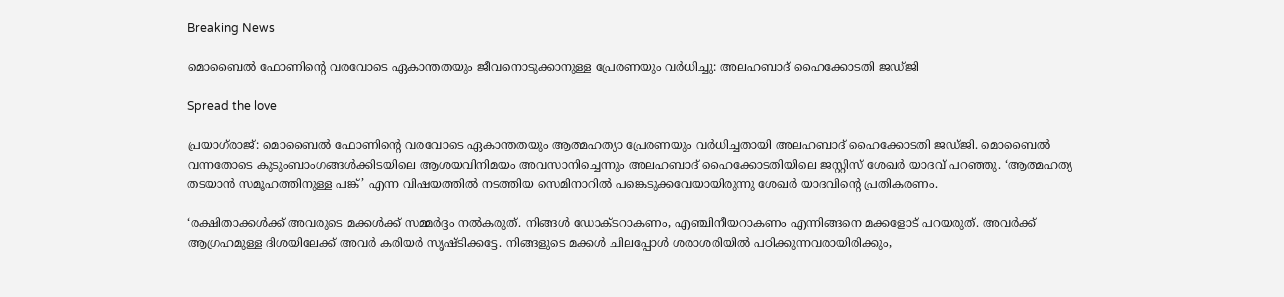Breaking News

മൊബൈല്‍ ഫോണിന്റെ വരവോടെ ഏകാന്തതയും ജീവനൊടുക്കാനുള്ള പ്രേരണയും വര്‍ധിച്ചു: അലഹബാദ് ഹൈക്കോടതി ജഡ്ജി

Spread the love

പ്രയാഗ്‌രാജ്: മൊബൈല്‍ ഫോണിന്റെ വരവോടെ ഏകാന്തതയും ആത്മഹത്യാ പ്രേരണയും വര്‍ധിച്ചതായി അലഹബാദ് ഹൈക്കോടതി ജഡ്ജി. മൊബൈല്‍ വന്നതോടെ കുടുംബാംഗങ്ങള്‍ക്കിടയിലെ ആശയവിനിമയം അവസാനിച്ചെന്നും അലഹബാദ് ഹൈക്കോടതിയിലെ ജസ്റ്റിസ് ശേഖര്‍ യാദവ് പറഞ്ഞു. ‘ആത്മഹത്യ തടയാന്‍ സമൂഹത്തിനുള്ള പങ്ക്’ എന്ന വിഷയത്തില്‍ നടത്തിയ സെമിനാറില്‍ പങ്കെടുക്കവേയായിരുന്നു ശേഖര്‍ യാദവിന്റെ പ്രതികരണം.

‘രക്ഷിതാക്കള്‍ക്ക് അവരുടെ മക്കള്‍ക്ക് സമ്മർദ്ദം നൽകരുത്. നിങ്ങള്‍ ഡോക്ടറാകണം, എഞ്ചിനീയറാകണം എന്നിങ്ങനെ മക്കളോട് പറയരുത്. അവര്‍ക്ക് ആഗ്രഹമുള്ള ദിശയിലേക്ക് അവര്‍ കരിയര്‍ സൃഷ്ടിക്കട്ടേ. നിങ്ങളുടെ മക്കള്‍ ചിലപ്പോള്‍ ശരാശരിയില്‍ പഠിക്കുന്നവരായിരിക്കും,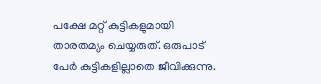പക്ഷേ മറ്റ് കുട്ടികളുമായി താരതമ്യം ചെയ്യരുത്. ഒരുപാട് പേര്‍ കുട്ടികളില്ലാതെ ജീവിക്കുന്നു.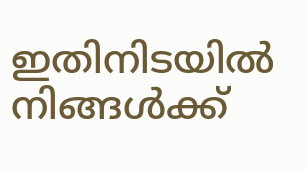ഇതിനിടയില്‍ നിങ്ങള്‍ക്ക്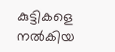കുട്ടികളെ നല്‍കിയ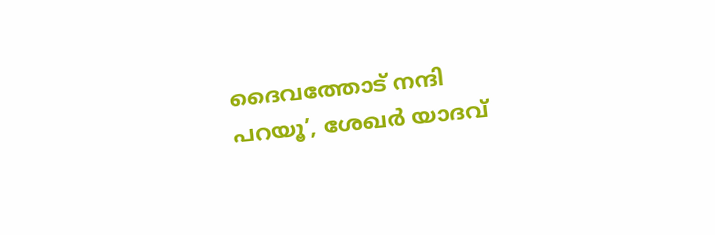ദൈവത്തോട് നന്ദി പറയൂ’, ശേഖര്‍ യാദവ്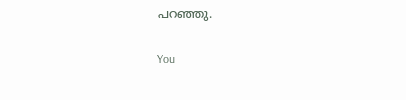പറഞ്ഞു.

You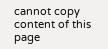cannot copy content of this page